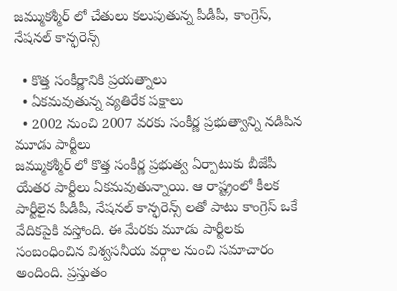జమ్ముకశ్మీర్ లో చేతులు కలుపుతున్న పీడీపీ, కాంగ్రెస్, నేషనల్ కాన్ఫరెన్స్

  • కొత్త సంకీర్ణానికి ప్రయత్నాలు
  • ఏకమవుతున్న వ్యతిరేక పక్షాలు
  • 2002 నుంచి 2007 వరకు సంకీర్ణ ప్రభుత్వాన్ని నడిపిన మూడు పార్టీలు
జమ్ముకశ్మీర్ లో కొత్త సంకీర్ణ ప్రభుత్వ ఏర్పాటుకు బీజేపీ యేతర పార్టీలు ఏకమవుతున్నాయి. ఆ రాష్ట్రంలో కీలక పార్టీలైన పీడీపీ, నేషనల్ కాన్ఫరెన్స్ లతో పాటు కాంగ్రెస్ ఒకే వేదికపైకి వస్తోంది. ఈ మేరకు మూడు పార్టీలకు సంబంధించిన విశ్వసనీయ వర్గాల నుంచి సమాచారం అందింది. ప్రస్తుతం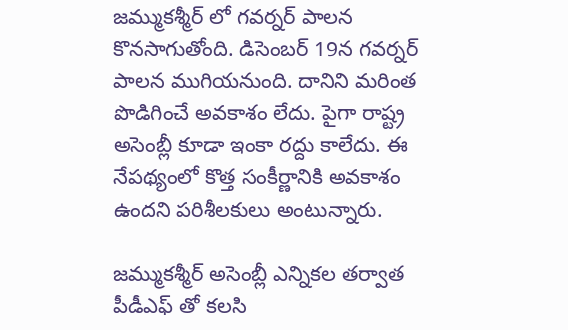జమ్ముకశ్మీర్ లో గవర్నర్ పాలన కొనసాగుతోంది. డిసెంబర్ 19న గవర్నర్ పాలన ముగియనుంది. దానిని మరింత పొడిగించే అవకాశం లేదు. పైగా రాష్ట్ర అసెంబ్లీ కూడా ఇంకా రద్దు కాలేదు. ఈ నేపథ్యంలో కొత్త సంకీర్ణానికి అవకాశం ఉందని పరిశీలకులు అంటున్నారు.

జమ్ముకశ్మీర్ అసెంబ్లీ ఎన్నికల తర్వాత పీడీఎఫ్ తో కలసి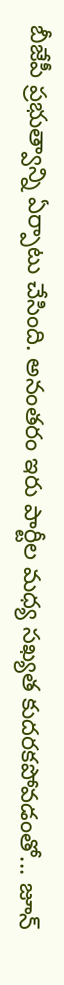బీజేపీ ప్రభుత్వాన్ని ఏర్పాటు చేసింది. అనంతరం ఇరు పార్టీల మధ్య సఖ్యత కుదరకపోవడంతో... జూన్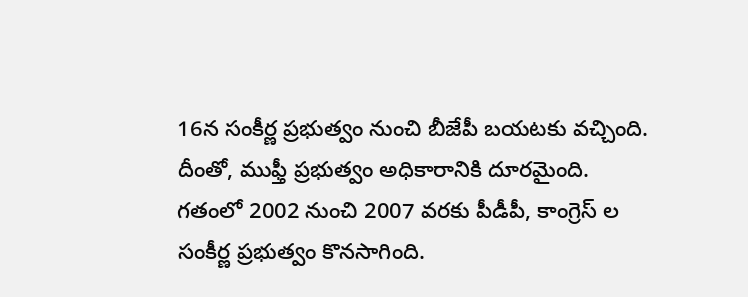16న సంకీర్ణ ప్రభుత్వం నుంచి బీజేపీ బయటకు వచ్చింది. దీంతో, ముఫ్తీ ప్రభుత్వం అధికారానికి దూరమైంది. గతంలో 2002 నుంచి 2007 వరకు పీడీపీ, కాంగ్రెస్ ల సంకీర్ణ ప్రభుత్వం కొనసాగింది.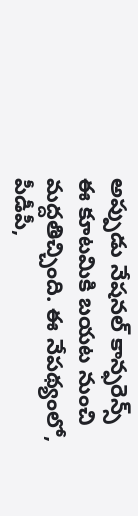అప్పుడు నేషనల్ కాన్ఫరెన్స్ ఈ కూటమికి బయట నుంచి మద్దతిచ్చింది. ఈ నేపథ్యంలో, పీడీపీ,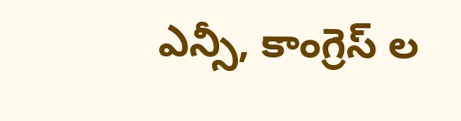ఎన్సీ, కాంగ్రెస్ ల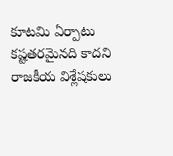కూటమి ఏర్పాటు కష్టతరమైనది కాదని రాజకీయ విశ్లేషకులు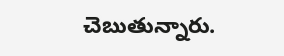చెబుతున్నారు.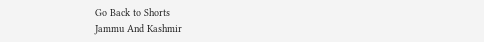Go Back to Shorts
Jammu And Kashmir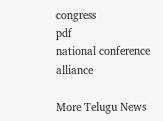congress
pdf
national conference
alliance

More Telugu News